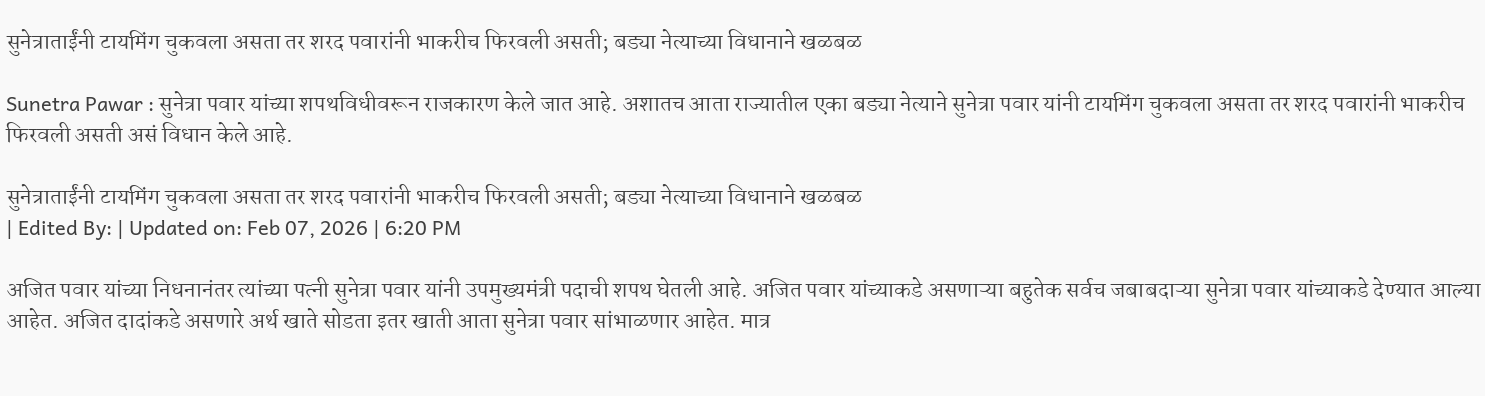सुनेत्राताईंनी टायमिंग चुकवला असता तर शरद पवारांनी भाकरीच फिरवली असती; बड्या नेत्याच्या विधानाने खळबळ

Sunetra Pawar : सुनेत्रा पवार यांच्या शपथविधीवरून राजकारण केले जात आहे. अशातच आता राज्यातील एका बड्या नेत्याने सुनेत्रा पवार यांनी टायमिंग चुकवला असता तर शरद पवारांनी भाकरीच फिरवली असती असं विधान केले आहे.

सुनेत्राताईंनी टायमिंग चुकवला असता तर शरद पवारांनी भाकरीच फिरवली असती; बड्या नेत्याच्या विधानाने खळबळ
| Edited By: | Updated on: Feb 07, 2026 | 6:20 PM

अजित पवार यांच्या निधनानंतर त्यांच्या पत्नी सुनेत्रा पवार यांनी उपमुख्यमंत्री पदाची शपथ घेतली आहे. अजित पवार यांच्याकडे असणाऱ्या बहुतेक सर्वच जबाबदाऱ्या सुनेत्रा पवार यांच्याकडे देण्यात आल्या आहेत. अजित दादांकडे असणारे अर्थ खाते सोडता इतर खाती आता सुनेत्रा पवार सांभाळणार आहेत. मात्र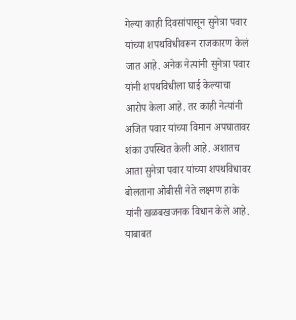गेल्या काही दिवसांपासून सुनेत्रा पवार यांच्या शपथविधीवरून राजकारण केलं जात आहे. अनेक नेत्यांनी सुनेत्रा पवार यांनी शपथविधीला घाई केल्याचा आरोप केला आहे. तर काही नेत्यांनी अजित पवार यांच्या विमान अपघातावर शंका उपस्थित केली आहे. अशातच आता सुनेत्रा पवार यांच्या शपथविधावर बोलताना ओबीसी नेते लक्ष्मण हाके यांनी खळबखजनक विधान केले आहे. याबाबत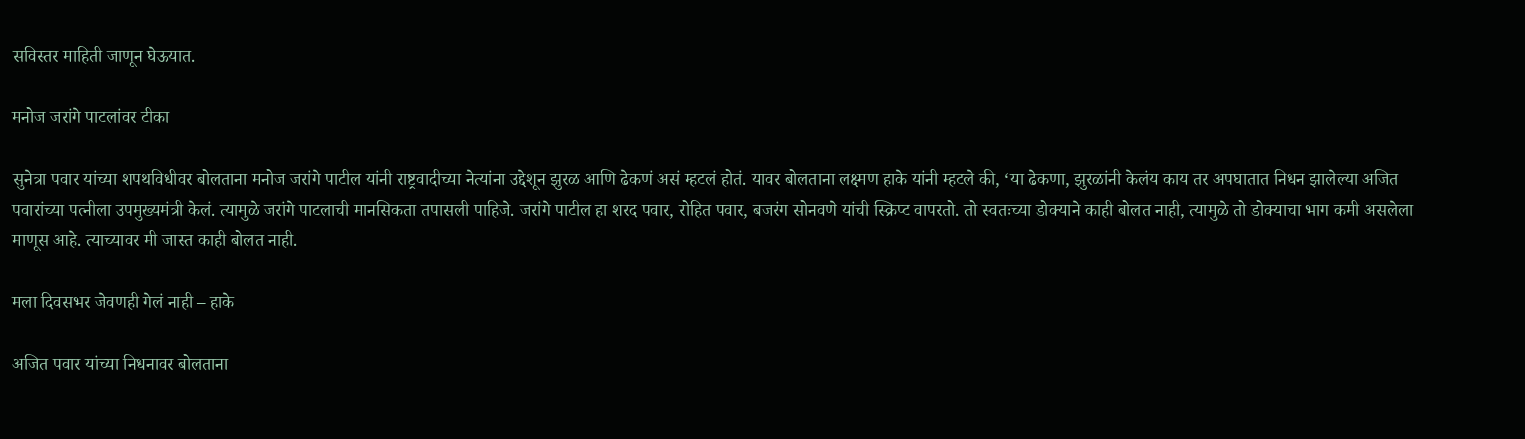सविस्तर माहिती जाणून घेऊयात.

मनोज जरांगे पाटलांवर टीका

सुनेत्रा पवार यांच्या शपथविधीवर बोलताना मनोज जरांगे पाटील यांनी राष्ट्रवादीच्या नेत्यांना उद्देशून झुरळ आणि ढेकणं असं म्हटलं होतं. यावर बोलताना लक्ष्मण हाके यांनी म्हटले की, ‘या ढेकणा, झुरळांनी केलंय काय तर अपघातात निधन झालेल्या अजित पवारांच्या पत्नीला उपमुख्यमंत्री केलं. त्यामुळे जरांगे पाटलाची मानसिकता तपासली पाहिजे. जरांगे पाटील हा शरद पवार, रोहित पवार, बजरंग सोनवणे यांची स्क्रिप्ट वापरतो. तो स्वतःच्या डोक्याने काही बोलत नाही, त्यामुळे तो डोक्याचा भाग कमी असलेला माणूस आहे. त्याच्यावर मी जास्त काही बोलत नाही.

मला दिवसभर जेवणही गेलं नाही – हाके

अजित पवार यांच्या निधनावर बोलताना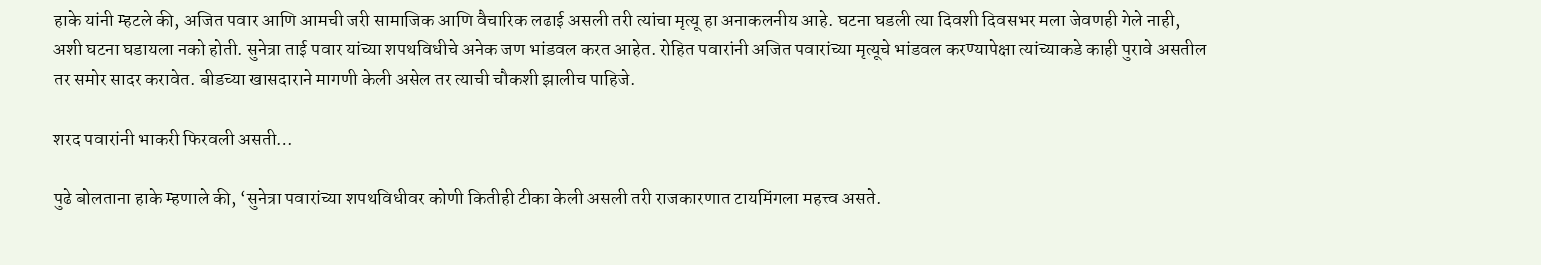हाके यांनी म्हटले की, अजित पवार आणि आमची जरी सामाजिक आणि वैचारिक लढाई असली तरी त्यांचा मृत्यू हा अनाकलनीय आहे. घटना घडली त्या दिवशी दिवसभर मला जेवणही गेले नाही, अशी घटना घडायला नको होती. सुनेत्रा ताई पवार यांच्या शपथविधीचे अनेक जण भांडवल करत आहेत. रोहित पवारांनी अजित पवारांच्या मृत्यूचे भांडवल करण्यापेक्षा त्यांच्याकडे काही पुरावे असतील तर समोर सादर करावेत. बीडच्या खासदाराने मागणी केली असेल तर त्याची चौकशी झालीच पाहिजे.

शरद पवारांनी भाकरी फिरवली असती…

पुढे बोलताना हाके म्हणाले की, ‘सुनेत्रा पवारांच्या शपथविधीवर कोणी कितीही टीका केली असली तरी राजकारणात टायमिंगला महत्त्व असते.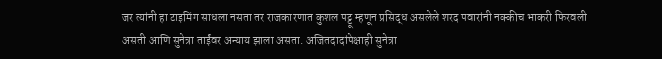जर त्यांनी हा टाइमिंग साधला नसता तर राजकारणात कुशल पट्टू म्हणून प्रसिद्ध असलेले शरद पवारांनी नक्कीच भाकरी फिरवली असती आणि सुनेत्रा ताईंवर अन्याय झाला असता. अजितदादांपेक्षाही सुनेत्रा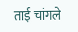ताई चांगले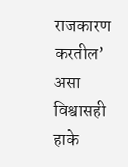राजकारण करतील’ असा विश्वासही हाके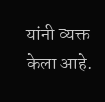यांनी व्यक्त केला आहे.